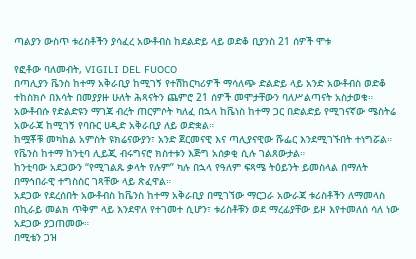ጣልያን ውስጥ ቱሪስቶችን ያሳፈረ አውቶብስ ከደልድይ ላይ ወድቆ ቢያንስ 21 ሰዎች ሞቱ

የፎቶው ባለመብት, VIGILI DEL FUOCO
በጣሊያን ቬንስ ከተማ አቅራቢያ ከሚገኝ የተሽከርካሪዎች ማሳለጭ ድልድይ ላይ አንድ አውቶብስ ወድቆ ተከስክሶ በእሳት በመያያዙ ሁለት ሕጻናትን ጨምሮ 21 ሰዎች መሞታቸውን ባለሥልጣናት አስታወቁ።
አውቶብሱ የድልድዩን ማገጃ ብረት ጠርምሶት ካለፈ በኋላ ከቬነስ ከተማ ጋር በድልድይ የሚገናኛው ሜስትሬ አውራጃ ከሚገኝ የባቡር ሀዲድ አቅራቢያ ለይ ወድቋል።
ከሟቾቹ መካከል አምስት ዩክሬናውያን፣ አንድ ጀርመናዊ እና ጣሊያናዊው ሹፌር እንደሚገኙበት ተነግሯል።
የቬንስ ከተማ ከንቲባ ሊይጂ ብሩግናሮ ክስተቱን እጅግ አሰቃቂ ሲሉ ገልጸውታል።
ከንቲባው አደጋውን “የሚገልጹ ቃላት የሉም” ካሉ በኋላ የዓለም ፍጻሜ ትዕይንት ይመስላል በማለት በማኅበራዊ ተግስስር ገጻቸው ላይ ጽፈዋል።
አደጋው የደረሰበት አውቶብስ ከቬንስ ከተማ አቅራቢያ በሚገኘው ማርጋራ አውራጃ ቱሪስቶችን ለማመላስ በኪራይ መልክ ጥቅም ላይ እንደዋለ የተገመተ ሲሆን፣ ቱሪስቶቹን ወደ ማረፊያቸው ይዞ እየተመለሰ ሳለ ነው አደጋው ያጋጠመው።
በሚቴን ጋዝ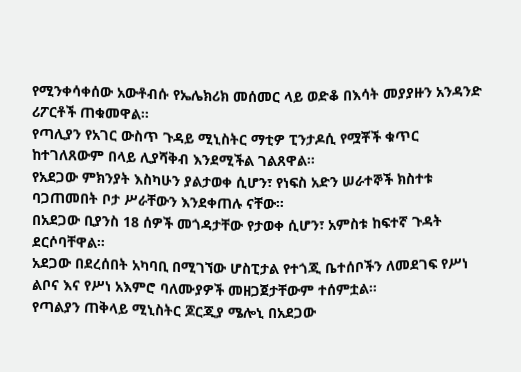የሚንቀሳቀሰው አውቶብሱ የኤሌክሪክ መሰመር ላይ ወድቆ በእሳት መያያዙን አንዳንድ ሪፖርቶች ጠቁመዋል።
የጣሊያን የአገር ውስጥ ጉዳይ ሚኒስትር ማቲዎ ፒንታዶሲ የሟቾች ቁጥር ከተገለጸውም በላይ ሊያሻቅብ እንደሚችል ገልጸዋል።
የአደጋው ምክንያት እስካሁን ያልታወቀ ሲሆን፣ የነፍስ አድን ሠራተኞች ክስተቱ ባጋጠመበት ቦታ ሥራቸውን እንደቀጠሉ ናቸው።
በአደጋው ቢያንስ 18 ሰዎች መጎዳታቸው የታወቀ ሲሆን፣ አምስቱ ከፍተኛ ጉዳት ደርሶባቸዋል።
አደጋው በደረሰበት አካባቢ በሚገኘው ሆስፒታል የተጎጂ ቤተሰቦችን ለመደገፍ የሥነ ልቦና እና የሥነ አእምሮ ባለሙያዎች መዘጋጀታቸውም ተሰምቷል።
የጣልያን ጠቅላይ ሚኒስትር ጆርጂያ ሜሎኒ በአደጋው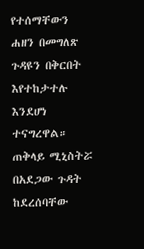የተሰማቸውን ሐዘን በመግለጽ ጉዳዩን በቅርበት እየተከታተሉ እንደሆነ ተናግረዋል።
ጠቅላይ ሚኒስትሯ በአደጋው ጉዳት ከደረሰባቸው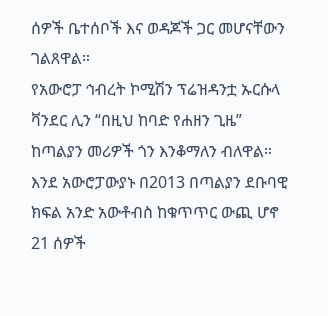ሰዎች ቤተሰቦች እና ወዳጆች ጋር መሆናቸውን ገልጸዋል።
የአውሮፓ ኅብረት ኮሚሽን ፕሬዝዳንቷ ኡርሱላ ቫንደር ሊን “በዚህ ከባድ የሐዘን ጊዜ” ከጣልያን መሪዎች ጎን እንቆማለን ብለዋል።
እንደ አውሮፓውያኑ በ2013 በጣልያን ደቡባዊ ክፍል አንድ አውቶብስ ከቁጥጥር ውጪ ሆኖ 21 ሰዎች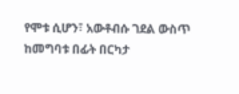የሞቱ ሲሆን፣ አውቶብሱ ገደል ውስጥ ከመግባቱ በፊት በርካታ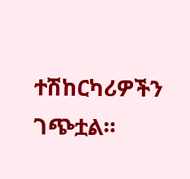ተሽከርካሪዎችን ገጭቷል።